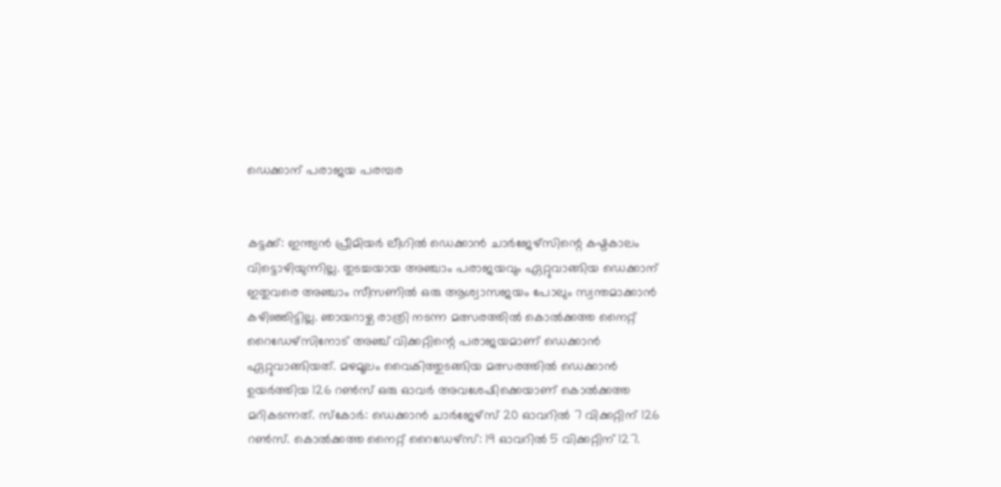ഡെക്കാന്‌ പരാജയ പരമ്പര


കട്ടക്ക്‌: ഇന്ത്യന്‍ പ്രീമിയര്‍ ലീഗില്‍ ഡെക്കാന്‍ ചാര്‍ജേഴ്സിന്റെ കഷ്ടകാലം വിട്ടൊഴിയുന്നില്ല. തുടച്ചയായ അഞ്ചാം പരാജയവും ഏറ്റുവാങ്ങിയ ഡെക്കാന്‌ ഇതുവരെ അഞ്ചാം സീസണില്‍ ഒരു ആശ്വാസജയം പോലും സ്വന്തമാക്കാന്‍ കഴിഞ്ഞിട്ടില്ല. ഞായറാഴ്ച രാത്രി നടന്ന മത്സരത്തില്‍ കൊല്‍ക്കത്ത നൈറ്റ്‌ റൈഡേഴ്സിനോട്‌ അഞ്ച്‌ വിക്കറ്റിന്റെ പരാജയമാണ്‌ ഡെക്കാന്‍ ഏറ്റുവാങ്ങിയത്‌. മഴമൂലം വൈകിത്തുടങ്ങിയ മത്സരത്തില്‍ ഡെക്കാന്‍ ഉയര്‍ത്തിയ 126 റണ്‍സ്‌ ഒരു ഓവര്‍ അവശേഷിക്കെയാണ്‌ കൊല്‍ക്കത്ത മറികടന്നത്‌. സ്കോര്‍: ഡെക്കാന്‍ ചാര്‍ജേഴ്സ്‌ 20 ഓവറില്‍ 7 വിക്കറ്റിന്‌ 126 റണ്‍സ്‌. കൊല്‍ക്കത്ത നൈറ്റ്‌ റൈഡേഴ്സ്‌: 19 ഓവറില്‍ 5 വിക്കറ്റിന്‌ 127.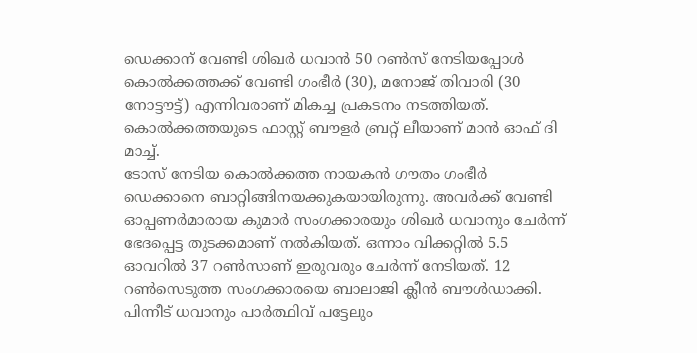ഡെക്കാന്‌ വേണ്ടി ശിഖര്‍ ധവാന്‍ 50 റണ്‍സ്‌ നേടിയപ്പോള്‍ കൊല്‍ക്കത്തക്ക്‌ വേണ്ടി ഗംഭീര്‍ (30), മനോജ്‌ തിവാരി (30 നോട്ടൗട്ട്‌) എന്നിവരാണ്‌ മികച്ച പ്രകടനം നടത്തിയത്‌. കൊല്‍ക്കത്തയുടെ ഫാസ്റ്റ്‌ ബൗളര്‍ ബ്രറ്റ്‌ ലീയാണ്‌ മാന്‍ ഓഫ്‌ ദി മാച്ച്‌.
ടോസ്‌ നേടിയ കൊല്‍ക്കത്ത നായകന്‍ ഗൗതം ഗംഭീര്‍ ഡെക്കാനെ ബാറ്റിങ്ങിനയക്കുകയായിരുന്നു. അവര്‍ക്ക്‌ വേണ്ടി ഓപ്പണര്‍മാരായ കുമാര്‍ സംഗക്കാരയും ശിഖര്‍ ധവാനും ചേര്‍ന്ന്‌ ഭേദപ്പെട്ട തുടക്കമാണ്‌ നല്‍കിയത്‌. ഒന്നാം വിക്കറ്റില്‍ 5.5 ഓവറില്‍ 37 റണ്‍സാണ്‌ ഇരുവരും ചേര്‍ന്ന്‌ നേടിയത്‌. 12 റണ്‍സെടുത്ത സംഗക്കാരയെ ബാലാജി ക്ലീന്‍ ബൗള്‍ഡാക്കി. പിന്നീട്‌ ധവാനും പാര്‍ത്ഥിവ്‌ പട്ടേലും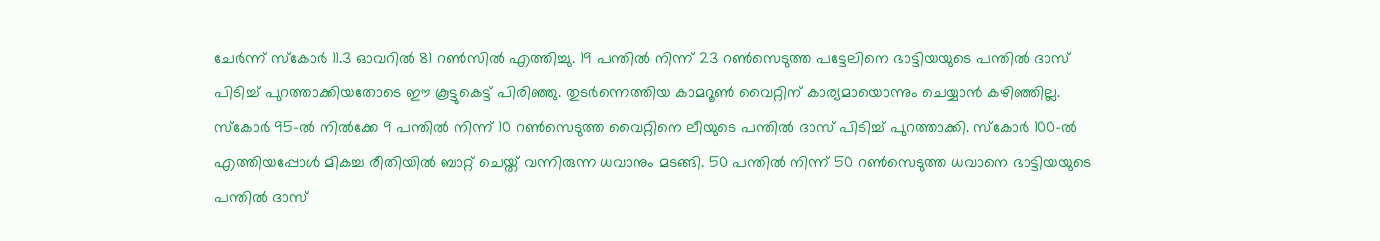ചേര്‍ന്ന്‌ സ്കോര്‍ 11.3 ഓവറില്‍ 81 റണ്‍സില്‍ എത്തിച്ചു. 19 പന്തില്‍ നിന്ന്‌ 23 റണ്‍സെടുത്ത പട്ടേലിനെ ഭാട്ടിയയുടെ പന്തില്‍ ദാസ്‌ പിടിച്ച്‌ പുറത്താക്കിയതോടെ ഈ കൂട്ടുകെട്ട്‌ പിരിഞ്ഞു. തുടര്‍ന്നെത്തിയ കാമറൂണ്‍ വൈറ്റിന്‌ കാര്യമായൊന്നും ചെയ്യാന്‍ കഴിഞ്ഞില്ല. സ്കോര്‍ 95-ല്‍ നില്‍ക്കേ 9 പന്തില്‍ നിന്ന്‌ 10 റണ്‍സെടുത്ത വൈറ്റിനെ ലീയുടെ പന്തില്‍ ദാസ്‌ പിടിച്ച്‌ പുറത്താക്കി. സ്കോര്‍ 100-ല്‍ എത്തിയപ്പോള്‍ മികച്ച രീതിയില്‍ ബാറ്റ്‌ ചെയ്ത്‌ വന്നിരുന്ന ധവാനും മടങ്ങി. 50 പന്തില്‍ നിന്ന്‌ 50 റണ്‍സെടുത്ത ധവാനെ ഭാട്ടിയയുടെ പന്തില്‍ ദാസ്‌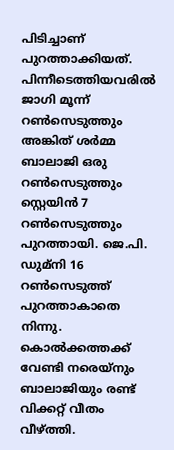പിടിച്ചാണ്‌ പുറത്താക്കിയത്‌. പിന്നീടെത്തിയവരില്‍ ജാഗി മൂന്ന്‌ റണ്‍സെടുത്തും അങ്കിത്‌ ശര്‍മ്മ ബാലാജി ഒരു റണ്‍സെടുത്തും സ്റ്റെയിന്‍ 7 റണ്‍സെടുത്തും പുറത്തായി. ജെ.പി. ഡുമ്നി 16 റണ്‍സെടുത്ത്‌ പുറത്താകാതെ നിന്നു. കൊല്‍ക്കത്തക്ക്‌ വേണ്ടി നരെയ്നും ബാലാജിയും രണ്ട്‌ വിക്കറ്റ്‌ വീതം വീഴ്ത്തി.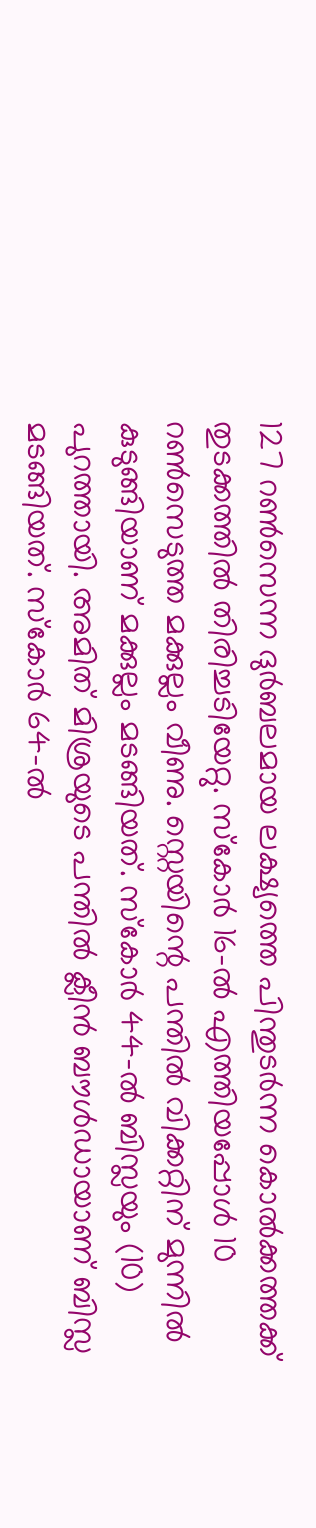127 റണ്‍സെന്ന ദുര്‍ബലമായ ലക്ഷ്യത്തെ പിന്തുടര്‍ന്ന കൊല്‍ക്കത്തക്ക്‌ തുടക്കത്തില്‍ തിരിച്ചടിയേറ്റു. സ്കോര്‍ 16-ല്‍ എത്തിയപ്പോള്‍ 10 റണ്‍സെടുത്ത മക്കുല്ലം വീണു. സ്റ്റെയിന്റെ പന്തില്‍ വിക്കറ്റിന്‌ മുന്നില്‍ കുടുങ്ങിയാണ്‌ മക്കുല്ലം മടങ്ങിയത്‌. സ്കോര്‍ 44-ല്‍ ബിസ്ലയും (10) പുറത്തായി. അമിത്‌ മിശ്രയുടെ പന്തില്‍ ക്ലീന്‍ ബൗള്‍ഡായാണ്‌ ബിസ്ല മടങ്ങിയത്‌. സ്കോര്‍ 64-ല്‍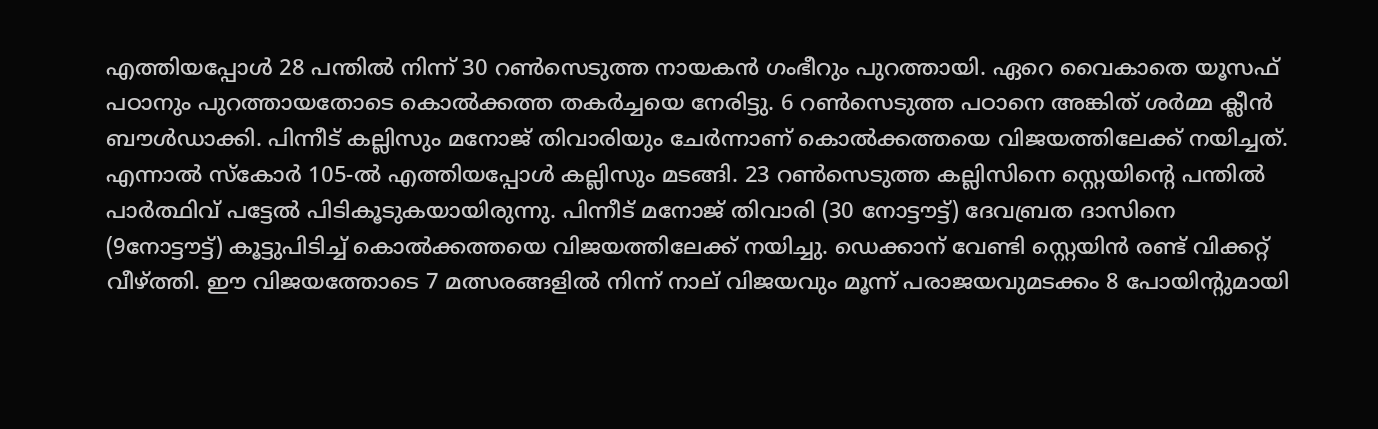എത്തിയപ്പോള്‍ 28 പന്തില്‍ നിന്ന്‌ 30 റണ്‍സെടുത്ത നായകന്‍ ഗംഭീറും പുറത്തായി. ഏറെ വൈകാതെ യൂസഫ്‌ പഠാനും പുറത്തായതോടെ കൊല്‍ക്കത്ത തകര്‍ച്ചയെ നേരിട്ടു. 6 റണ്‍സെടുത്ത പഠാനെ അങ്കിത്‌ ശര്‍മ്മ ക്ലീന്‍ ബൗള്‍ഡാക്കി. പിന്നീട്‌ കല്ലിസും മനോജ്‌ തിവാരിയും ചേര്‍ന്നാണ്‌ കൊല്‍ക്കത്തയെ വിജയത്തിലേക്ക്‌ നയിച്ചത്‌. എന്നാല്‍ സ്കോര്‍ 105-ല്‍ എത്തിയപ്പോള്‍ കല്ലിസും മടങ്ങി. 23 റണ്‍സെടുത്ത കല്ലിസിനെ സ്റ്റെയിന്റെ പന്തില്‍ പാര്‍ത്ഥിവ്‌ പട്ടേല്‍ പിടികൂടുകയായിരുന്നു. പിന്നീട്‌ മനോജ്‌ തിവാരി (30 നോട്ടൗട്ട്‌) ദേവബ്രത ദാസിനെ (9നോട്ടൗട്ട്‌) കൂട്ടുപിടിച്ച്‌ കൊല്‍ക്കത്തയെ വിജയത്തിലേക്ക്‌ നയിച്ചു. ഡെക്കാന്‌ വേണ്ടി സ്റ്റെയിന്‍ രണ്ട്‌ വിക്കറ്റ്‌ വീഴ്ത്തി. ഈ വിജയത്തോടെ 7 മത്സരങ്ങളില്‍ നിന്ന്‌ നാല്‌ വിജയവും മൂന്ന്‌ പരാജയവുമടക്കം 8 പോയിന്റുമായി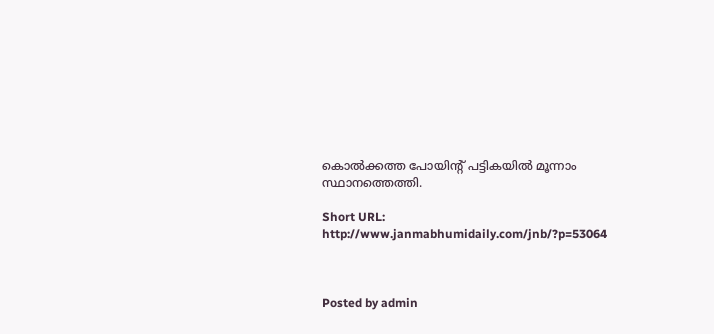കൊല്‍ക്കത്ത പോയിന്റ്‌ പട്ടികയില്‍ മൂന്നാം സ്ഥാനത്തെത്തി.

Short URL: http://www.janmabhumidaily.com/jnb/?p=53064



Posted by admin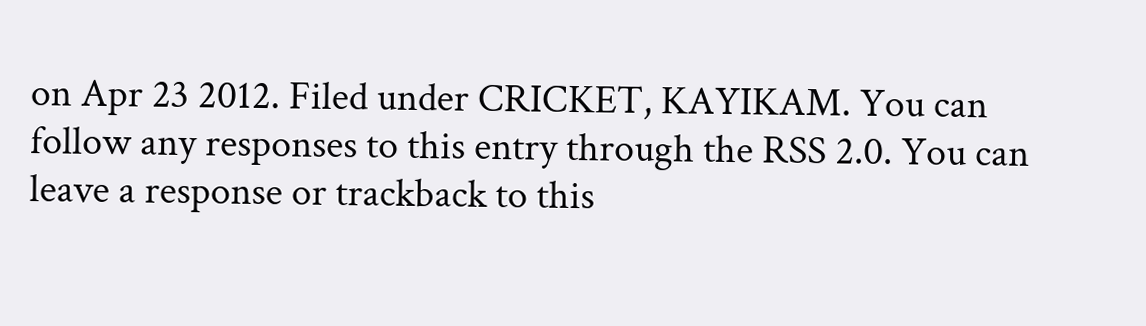on Apr 23 2012. Filed under CRICKET, KAYIKAM. You can follow any responses to this entry through the RSS 2.0. You can leave a response or trackback to this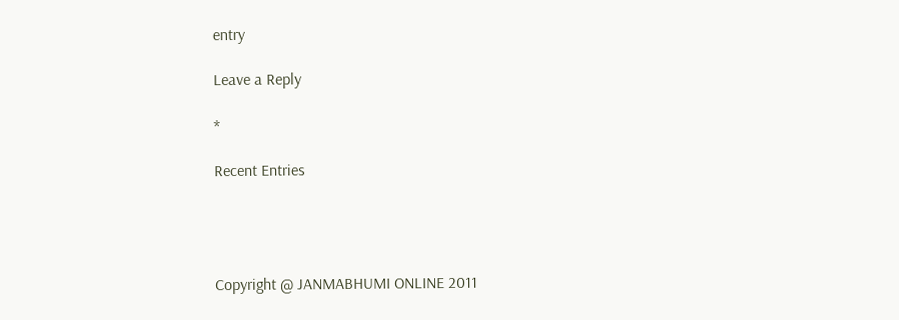entry

Leave a Reply

*

Recent Entries




Copyright @ JANMABHUMI ONLINE 2011